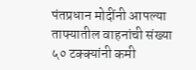पंतप्रधान मोदींनी आपल्या ताफ्यातील वाहनांची संख्या ५० टक्क्यांनी कमी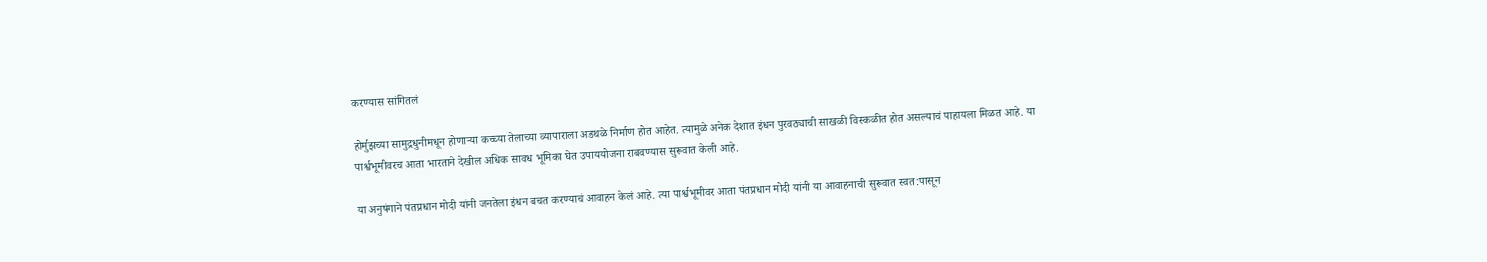करण्यास सांगितलं

होर्मुझच्या सामुद्रधुनीमधून होणाऱ्या कच्च्या तेलाच्या व्यापाराला अडथळे निर्माण होत आहेत. त्यामुळे अनेक देशात इंधन पुरवठ्याची साखळी विस्कळीत होत असल्याचं पाहायला मिळत आहे. या पार्श्वभूमीवरच आता भारताने देखील अधिक सावध भूमिका घेत उपाययोजना राबवण्यास सुरूवात केली आहे.

या अनुषंगाने पंतप्रधान मोदी यांनी जनतेला इंधन बचत करण्याचं आवाहन केलं आहे. त्या पार्श्वभूमीवर आता पंतप्रधान मोदी यांनी या आवाहनाची सुरूवात स्वत:पासून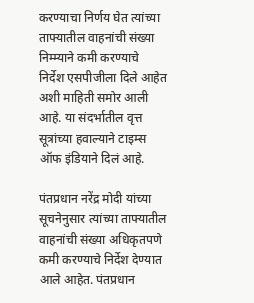करण्याचा निर्णय घेत त्यांच्या ताफ्यातील वाहनांची संख्या निम्म्याने कमी करण्याचे निर्देश एसपीजीला दिले आहेत अशी माहिती समोर आली आहे. या संदर्भातील वृत्त सूत्रांच्या हवाल्याने टाइम्स ऑफ इंडियाने दिलं आहे.

पंतप्रधान नरेंद्र मोदी यांच्या सूचनेनुसार त्यांच्या ताफ्यातील वाहनांची संख्या अधिकृतपणे कमी करण्याचे निर्देश देण्यात आले आहेत. पंतप्रधान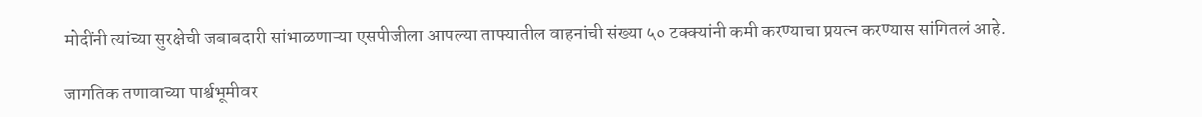मोदींनी त्यांच्या सुरक्षेची जबाबदारी सांभाळणाऱ्या एसपीजीला आपल्या ताफ्यातील वाहनांची संख्या ५० टक्क्यांनी कमी करण्याचा प्रयत्न करण्यास सांगितलं आहे.

जागतिक तणावाच्या पार्श्वभूमीवर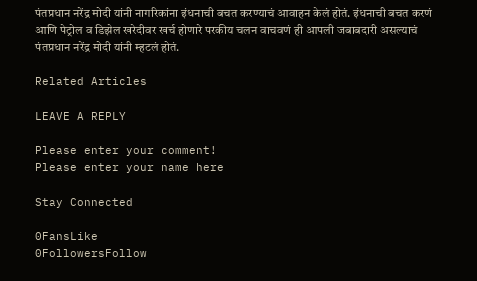पंतप्रधान नरेंद्र मोदी यांनी नागरिकांना इंधनाची बचत करण्याचं आवाहन केलं होतं. इंधनाची बचत करणं आणि पेट्रोल व डिझेल खरेदीवर खर्च होणारे परकीय चलन वाचवणं ही आपली जबाबदारी असल्याचं पंतप्रधान नरेंद्र मोदी यांनी म्हटलं होतं.

Related Articles

LEAVE A REPLY

Please enter your comment!
Please enter your name here

Stay Connected

0FansLike
0FollowersFollow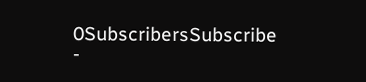0SubscribersSubscribe
-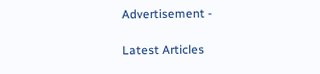Advertisement -

Latest Articles